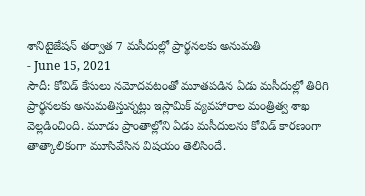శానిటైజేషన్ తర్వాత 7 మసీదుల్లో ప్రార్థనలకు అనుమతి
- June 15, 2021
సౌదీ: కోవిడ్ కేసులు నమోదవటంతో మూతపడిన ఏడు మసీదుల్లో తిరిగి ప్రార్థనలకు అనుమతిస్తున్నట్లు ఇస్లామిక్ వ్యవహారాల మంత్రిత్వ శాఖ వెల్లడించింది. మూడు ప్రాంతాల్లోని ఏడు మసీదులను కోవిడ్ కారణంగా తాత్కాలికంగా మూసివేసిన విషయం తెలిసిందే.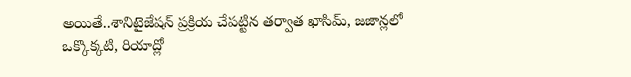అయితే..శానిటైజేషన్ ప్రక్రియ చేపట్టిన తర్వాత ఖాసిమ్, జజాన్లలో ఒక్కొక్కటి, రియాద్లో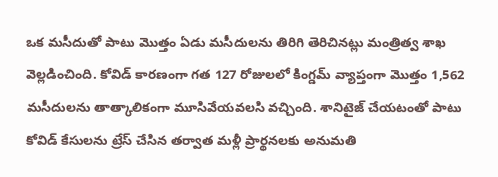ఒక మసీదుతో పాటు మొత్తం ఏడు మసీదులను తిరిగి తెరిచినట్లు మంత్రిత్వ శాఖ వెల్లడించింది. కోవిడ్ కారణంగా గత 127 రోజులలో కింగ్డమ్ వ్యాప్తంగా మొత్తం 1,562 మసీదులను తాత్కాలికంగా మూసివేయవలసి వచ్చింది. శానిటైజ్ చేయటంతో పాటు కోవిడ్ కేసులను ట్రేస్ చేసిన తర్వాత మళ్లీ ప్రార్థనలకు అనుమతి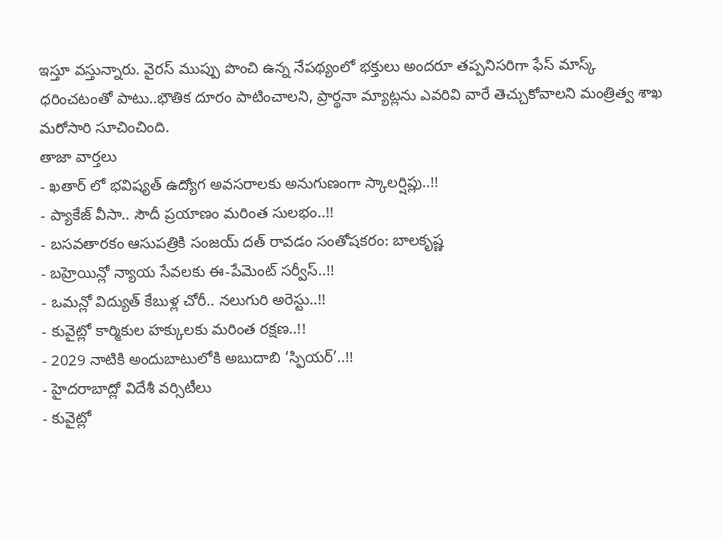ఇస్తూ వస్తున్నారు. వైరస్ ముప్పు పొంచి ఉన్న నేపథ్యంలో భక్తులు అందరూ తప్పనిసరిగా ఫేస్ మాస్క్ ధరించటంతో పాటు..భౌతిక దూరం పాటించాలని, ప్రార్థనా మ్యాట్లను ఎవరివి వారే తెచ్చుకోవాలని మంత్రిత్వ శాఖ మరోసారి సూచించింది.
తాజా వార్తలు
- ఖతార్ లో భవిష్యత్ ఉద్యోగ అవసరాలకు అనుగుణంగా స్కాలర్షిప్లు..!!
- ప్యాకేజ్ వీసా.. సౌదీ ప్రయాణం మరింత సులభం..!!
- బసవతారకం ఆసుపత్రికి సంజయ్ దత్ రావడం సంతోషకరం: బాలకృష్ణ
- బహ్రెయిన్లో న్యాయ సేవలకు ఈ-పేమెంట్ సర్వీస్..!!
- ఒమన్లో విద్యుత్ కేబుళ్ల చోరీ.. నలుగురి అరెస్టు..!!
- కువైట్లో కార్మికుల హక్కులకు మరింత రక్షణ..!!
- 2029 నాటికి అందుబాటులోకి అబుదాబి ‘స్ఫియర్’..!!
- హైదరాబాద్లో విదేశీ వర్సిటీలు
- కువైట్లో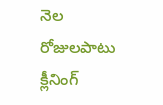నెల రోజులపాటు క్లీనింగ్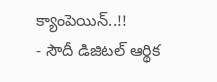క్యాంపెయిన్..!!
- సౌదీ డిజిటల్ ఆర్థిక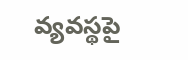వ్యవస్థపై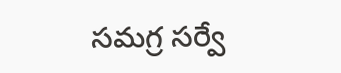సమగ్ర సర్వే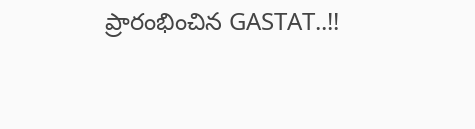ప్రారంభించిన GASTAT..!!